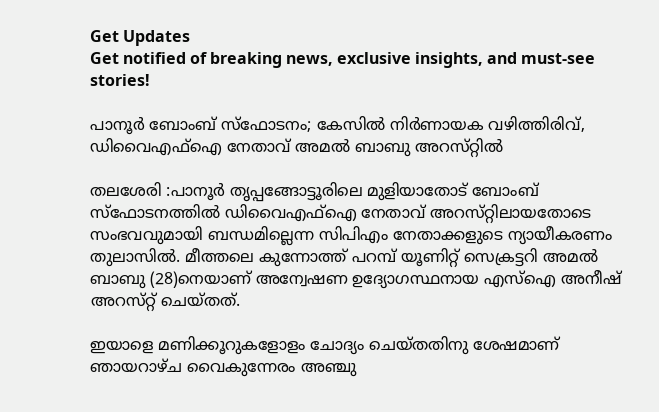Get Updates
Get notified of breaking news, exclusive insights, and must-see stories!

പാനൂർ ബോംബ് സ്ഫോടനം; കേസിൽ നിർണായക വഴിത്തിരിവ്, ഡിവൈഎഫ്ഐ നേതാവ് അമൽ ബാബു അറസ്‌റ്റിൽ

തലശേരി :പാനൂർ തൃപ്പങ്ങോട്ടൂരിലെ മുളിയാതോട് ബോംബ് സ്ഫോടനത്തിൽ ഡിവൈഎഫ്ഐ നേതാവ് അറസ്‌റ്റിലായതോടെ സംഭവവുമായി ബന്ധമില്ലെന്ന സിപിഎം നേതാക്കളുടെ ന്യായീകരണം തുലാസിൽ. മീത്തലെ കുന്നോത്ത് പറമ്പ് യൂണിറ്റ് സെക്രട്ടറി അമൽ ബാബു (28)നെയാണ് അന്വേഷണ ഉദ്യോഗസ്ഥനായ എസ്ഐ അനീഷ് അറസ്‌റ്റ് ചെയ്‌തത്‌.

ഇയാളെ മണിക്കൂറുകളോളം ചോദ്യം ചെയ്തതിനു ശേഷമാണ് ഞായറാഴ്‌ച വൈകുന്നേരം അഞ്ചു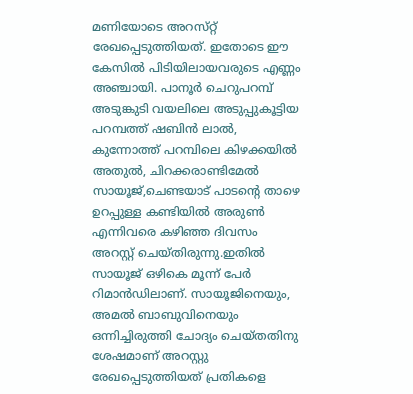മണിയോടെ അറസ്‌റ്റ് രേഖപ്പെടുത്തിയത്. ഇതോടെ ഈ കേസിൽ പിടിയിലായവരുടെ എണ്ണം അഞ്ചായി. പാനൂർ ചെറുപറമ്പ് അടുങ്കുടി വയലിലെ അടുപ്പുകൂട്ടിയ പറമ്പത്ത് ഷബിൻ ലാൽ, കുന്നോത്ത് പറമ്പിലെ കിഴക്കയിൽ അതുൽ, ചിറക്കരാണ്ടിമേൽ സായൂജ്,ചെണ്ടയാട് പാടൻ്റെ താഴെ ഉറപ്പുള്ള കണ്ടിയിൽ അരുൺ എന്നിവരെ കഴിഞ്ഞ ദിവസം അറസ്റ്റ് ചെയ്തിരുന്നു.ഇതിൽ സായൂജ് ഒഴികെ മൂന്ന് പേർ റിമാൻഡിലാണ്. സായൂജിനെയും, അമൽ ബാബുവിനെയും ഒന്നിച്ചിരുത്തി ചോദ്യം ചെയ്തതിനു ശേഷമാണ് അറസ്റ്റു രേഖപ്പെടുത്തിയത് പ്രതികളെ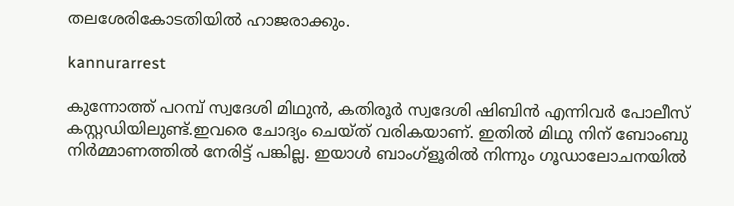തലശേരികോടതിയിൽ ഹാജരാക്കും.

kannurarrest

കുന്നോത്ത് പറമ്പ് സ്വദേശി മിഥുൻ, കതിരൂർ സ്വദേശി ഷിബിൻ എന്നിവർ പോലീസ് കസ്റ്റഡിയിലുണ്ട്.ഇവരെ ചോദ്യം ചെയ്ത് വരികയാണ്. ഇതിൽ മിഥു നിന് ബോംബു നിർമ്മാണത്തിൽ നേരിട്ട് പങ്കില്ല. ഇയാൾ ബാംഗ്ളൂരിൽ നിന്നും ഗൂഡാലോചനയിൽ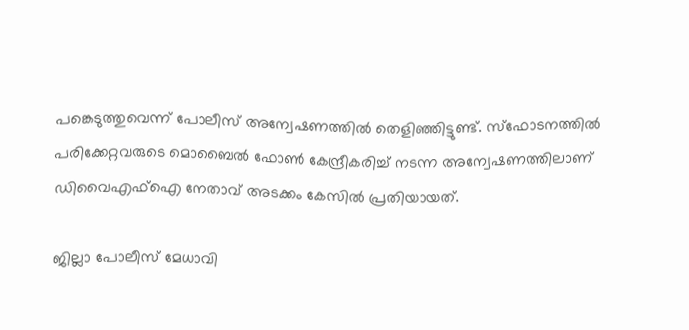പങ്കെടുത്തുവെന്ന് പോലീസ് അന്വേഷണത്തിൽ തെളിഞ്ഞിട്ടുണ്ട്. സ്ഫോടനത്തിൽ പരിക്കേറ്റവരുടെ മൊബൈൽ ഫോൺ കേന്ദ്രീകരിച്ച് നടന്ന അന്വേഷണത്തിലാണ് ഡിവൈഎഫ്ഐ നേതാവ് അടക്കം കേസിൽ പ്രതിയായത്.

ജില്ലാ പോലീസ് മേധാവി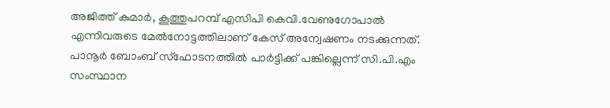അജിത്ത് കുമാർ, കൂത്തുപറമ്പ് എസിപി കെവി.വേണുഗോപാൽ എന്നിവരുടെ മേൽനോട്ടത്തിലാണ് കേസ് അന്വേഷണം നടക്കുന്നത്. പാനൂർ ബോംബ് സ്ഫോടനത്തിൽ പാർട്ടിക്ക് പങ്കില്ലെന്ന് സി.പി.എം സംസ്ഥാന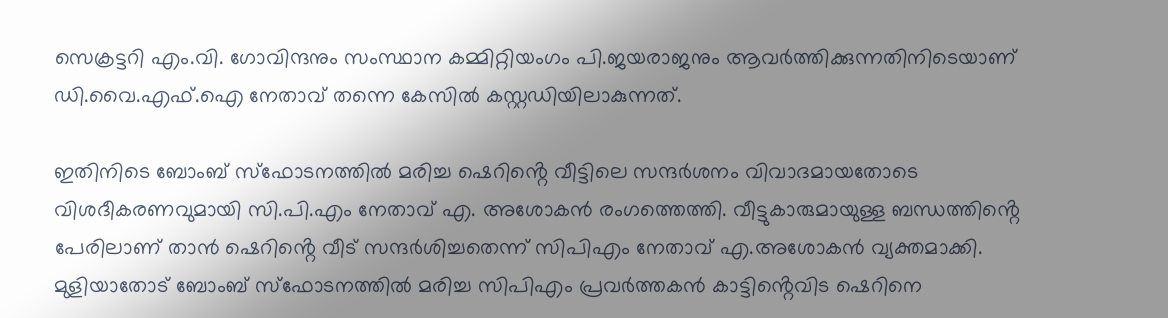സെക്രട്ടറി എം.വി. ഗോവിന്ദനും സംസ്ഥാന കമ്മിറ്റിയംഗം പി.ജയരാജനും ആവർത്തിക്കുന്നതിനിടെയാണ് ഡി.വൈ.എഫ്.ഐ നേതാവ് തന്നെ കേസിൽ കസ്റ്റഡിയിലാകുന്നത്.

ഇതിനിടെ ബോംബ് സ്ഫോടനത്തിൽ മരിച്ച ഷെറിൻ്റെ വീട്ടിലെ സന്ദർശനം വിവാദമായതോടെ വിശദീകരണവുമായി സി.പി.എം നേതാവ് എ. അശോകൻ രംഗത്തെത്തി. വീട്ടുകാരുമായുള്ള ബന്ധത്തിൻ്റെ പേരിലാണ് താൻ ഷെറിൻ്റെ വീട് സന്ദർശിച്ചതെന്ന് സിപിഎം നേതാവ് എ.അശോകൻ വ്യക്തമാക്കി. മുളിയാതോട് ബോംബ് സ്ഫോടനത്തിൽ മരിച്ച സിപിഎം പ്രവർത്തകൻ കാട്ടിൻ്റെവിട ഷെറിനെ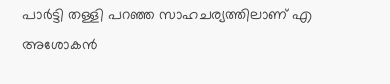പാർട്ടി തള്ളി പറഞ്ഞ സാഹചര്യത്തിലാണ് എ അശോകൻ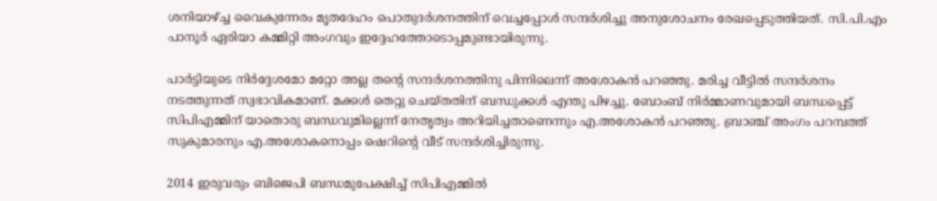ശനിയാഴ്ച്ച വൈകുന്നേരം മൃതദേഹം പൊതുദർശനത്തിന് വെച്ചപ്പോൾ സന്ദർശിച്ചു അനുശോചനം രേഖപ്പെടുത്തിയത്. സി.പി.എം പാനൂർ ഏരിയാ കമ്മിറ്റി അംഗവും ഇദ്ദേഹത്തോടൊപ്പമുണ്ടായിരുന്നു.

പാർട്ടിയുടെ നിർദ്ദേശമോ മറ്റോ അല്ല തൻ്റെ സന്ദർശനത്തിനു പിന്നിലെന്ന് അശോകൻ പറഞ്ഞു. മരിച്ച വീട്ടിൽ സന്ദർശനം നടത്തുന്നത് സ്വഭാവികമാണ്. മക്കൾ തെറ്റു ചെയ്തതിന് ബന്ധുക്കൾ എന്തു പിഴച്ചു. ബോംബ് നിർമ്മാണവുമായി ബന്ധപ്പെട്ട് സിപിഎമ്മിന് യാതൊരു ബന്ധവുമില്ലെന്ന് നേതൃത്വം അറിയിച്ചതാണെന്നും എ.അശോകൻ പറഞ്ഞു. ബ്രാഞ്ച് അംഗം പറമ്പത്ത് സുകുമാരനും എ.അശോകനൊപ്പം ഷെറിൻ്റെ വീട് സന്ദർശിച്ചിരുന്നു.

2014 ഇരുവരും ബിജെപി ബന്ധമുപേക്ഷിച്ച് സിപിഎമ്മിൽ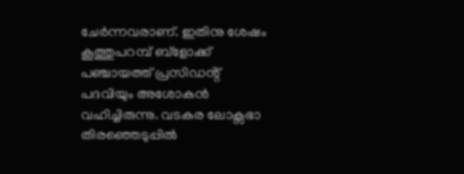ചേർന്നവരാണ്. ഇതിനു ശേഷം കൂത്തുപറമ്പ് ബ്ളോക്ക് പഞ്ചായത്ത് പ്രസിഡൻ്റ് പദവിയും അശോകൻ വഹിച്ചിരുന്നു. വടകര ലോക്സഭാ തിരഞ്ഞെടുപ്പിൽ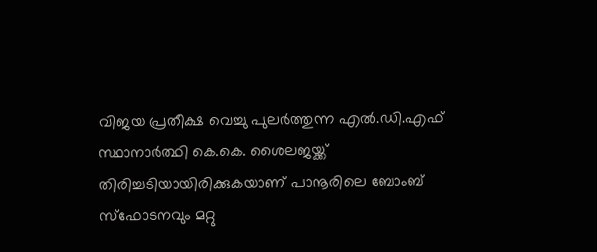വിജയ പ്രതീക്ഷ വെച്ചു പുലർത്തുന്ന എൽ.ഡി.എഫ് സ്ഥാനാർത്ഥി കെ.കെ. ശൈലജയ്ക്ക് തിരിച്ചടിയായിരിക്കുകയാണ് പാനൂരിലെ ബോംബ് സ്ഫോടനവും മറ്റു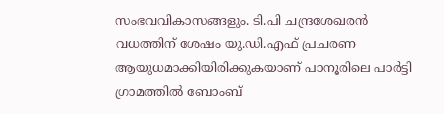സംഭവവികാസങ്ങളും. ടി.പി ചന്ദ്രശേഖരൻ വധത്തിന് ശേഷം യു.ഡി.എഫ് പ്രചരണ ആയുധമാക്കിയിരിക്കുകയാണ് പാനൂരിലെ പാർട്ടി ഗ്രാമത്തിൽ ബോംബ്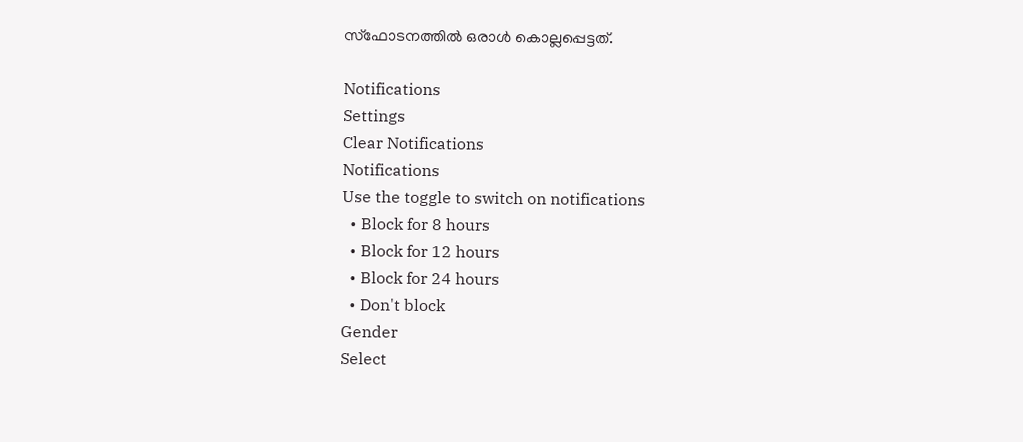സ്ഫോടനത്തിൽ ഒരാൾ കൊല്ലപ്പെട്ടത്.

Notifications
Settings
Clear Notifications
Notifications
Use the toggle to switch on notifications
  • Block for 8 hours
  • Block for 12 hours
  • Block for 24 hours
  • Don't block
Gender
Select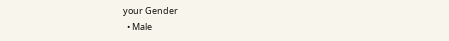your Gender
  • Male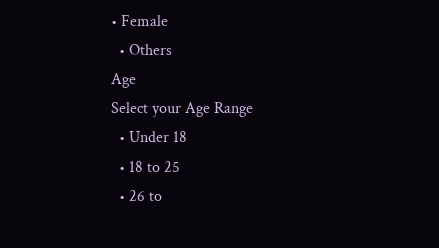• Female
  • Others
Age
Select your Age Range
  • Under 18
  • 18 to 25
  • 26 to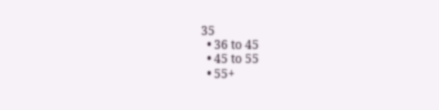35
  • 36 to 45
  • 45 to 55
  • 55+